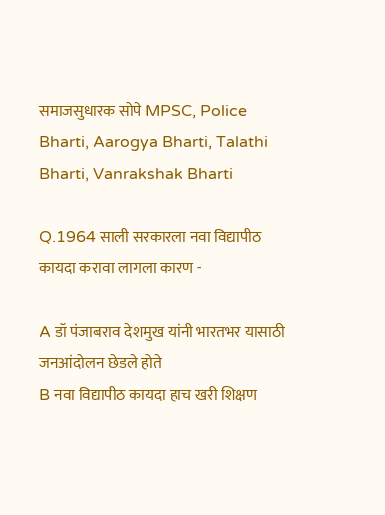समाजसुधारक सोपे MPSC, Police Bharti, Aarogya Bharti, Talathi Bharti, Vanrakshak Bharti

Q.1964 साली सरकारला नवा विद्यापीठ कायदा करावा लागला कारण -

A डॉ पंजाबराव देशमुख यांनी भारतभर यासाठी जनआंदोलन छेडले होते
B नवा विद्यापीठ कायदा हाच खरी शिक्षण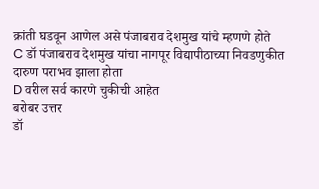क्रांती घडवून आणेल असे पंजाबराव देशमुख यांचे म्हणणे होते
C डॉ पंजाबराव देशमुख यांचा नागपूर विद्यापीठाच्या निवडणुकीत दारुण पराभव झाला होता
D वरील सर्व कारणे चुकीची आहेत
बरोबर उत्तर
डॉ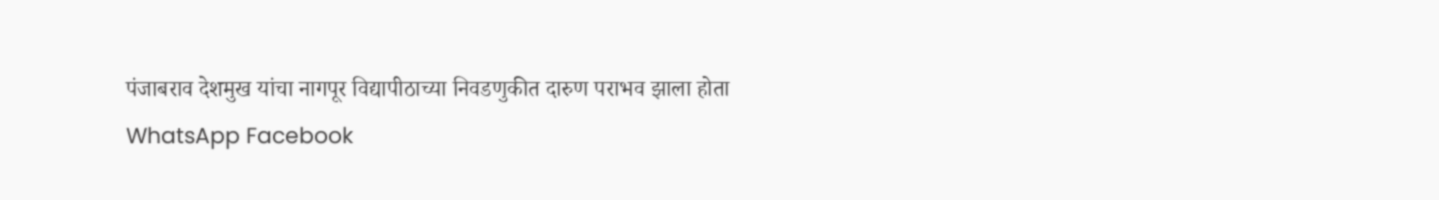पंजाबराव देशमुख यांचा नागपूर विद्यापीठाच्या निवडणुकीत दारुण पराभव झाला होता
WhatsApp Facebook